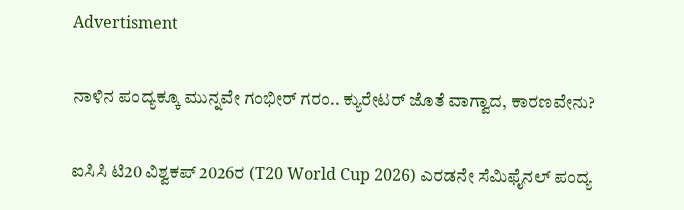Advertisment

ನಾಳಿನ ಪಂದ್ಯಕ್ಕೂ ಮುನ್ನವೇ ಗಂಭೀರ್ ಗರಂ.. ಕ್ಯುರೇಟರ್ ಜೊತೆ ವಾಗ್ವಾದ, ಕಾರಣವೇನು?

ಐಸಿಸಿ ಟಿ20 ವಿಶ್ವಕಪ್ 2026ರ (T20 World Cup 2026) ಎರಡನೇ ಸೆಮಿಫೈನಲ್ ಪಂದ್ಯ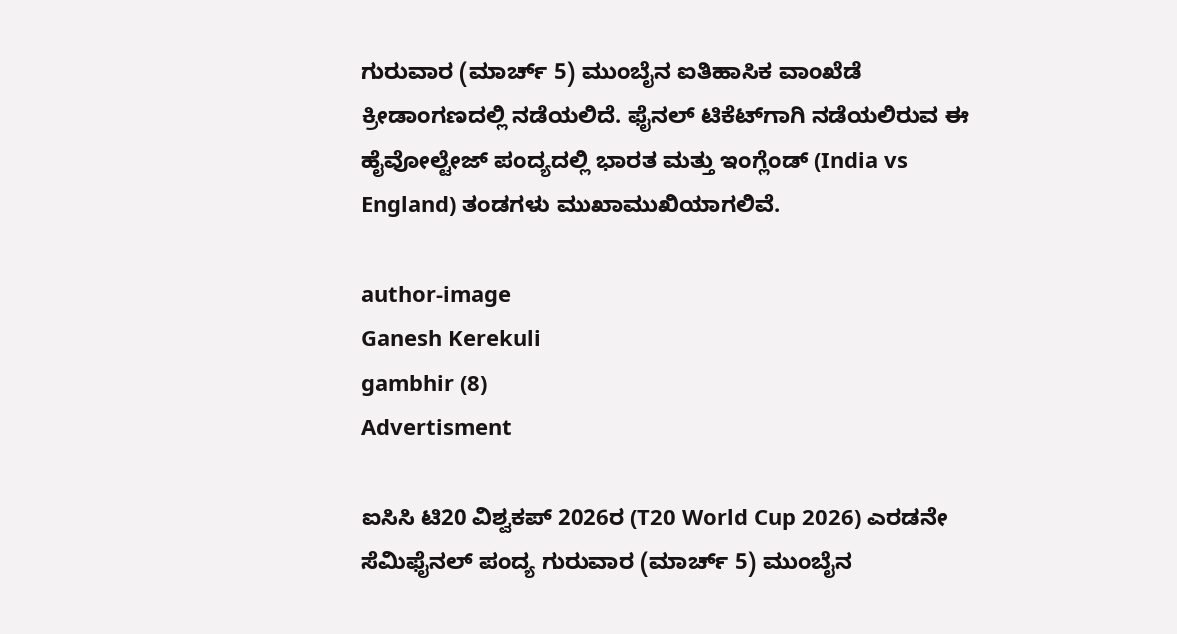ಗುರುವಾರ (ಮಾರ್ಚ್ 5) ಮುಂಬೈನ ಐತಿಹಾಸಿಕ ವಾಂಖೆಡೆ ಕ್ರೀಡಾಂಗಣದಲ್ಲಿ ನಡೆಯಲಿದೆ. ಫೈನಲ್ ಟಿಕೆಟ್‌ಗಾಗಿ ನಡೆಯಲಿರುವ ಈ ಹೈವೋಲ್ಟೇಜ್ ಪಂದ್ಯದಲ್ಲಿ ಭಾರತ ಮತ್ತು ಇಂಗ್ಲೆಂಡ್ (India vs England) ತಂಡಗಳು ಮುಖಾಮುಖಿಯಾಗಲಿವೆ.

author-image
Ganesh Kerekuli
gambhir (8)
Advertisment

ಐಸಿಸಿ ಟಿ20 ವಿಶ್ವಕಪ್ 2026ರ (T20 World Cup 2026) ಎರಡನೇ ಸೆಮಿಫೈನಲ್ ಪಂದ್ಯ ಗುರುವಾರ (ಮಾರ್ಚ್ 5) ಮುಂಬೈನ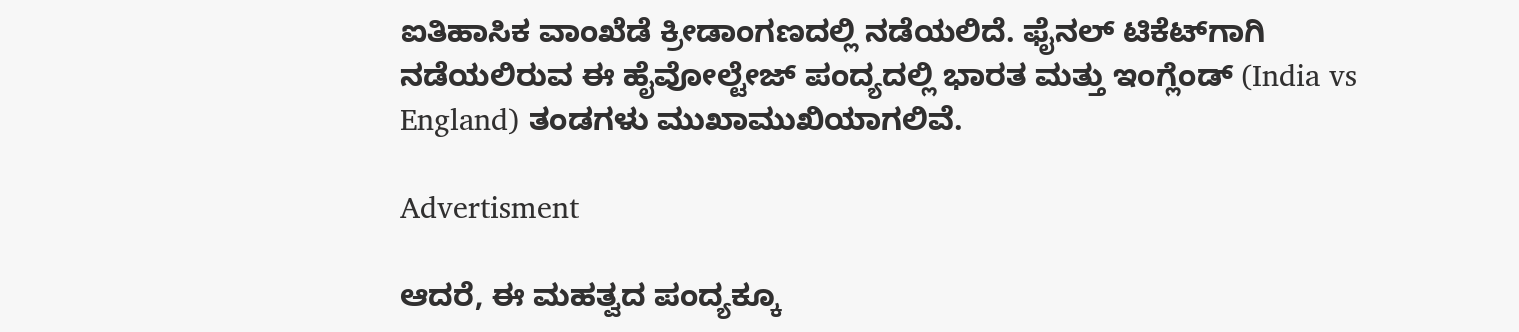ಐತಿಹಾಸಿಕ ವಾಂಖೆಡೆ ಕ್ರೀಡಾಂಗಣದಲ್ಲಿ ನಡೆಯಲಿದೆ. ಫೈನಲ್ ಟಿಕೆಟ್‌ಗಾಗಿ ನಡೆಯಲಿರುವ ಈ ಹೈವೋಲ್ಟೇಜ್ ಪಂದ್ಯದಲ್ಲಿ ಭಾರತ ಮತ್ತು ಇಂಗ್ಲೆಂಡ್ (India vs England) ತಂಡಗಳು ಮುಖಾಮುಖಿಯಾಗಲಿವೆ.

Advertisment

ಆದರೆ, ಈ ಮಹತ್ವದ ಪಂದ್ಯಕ್ಕೂ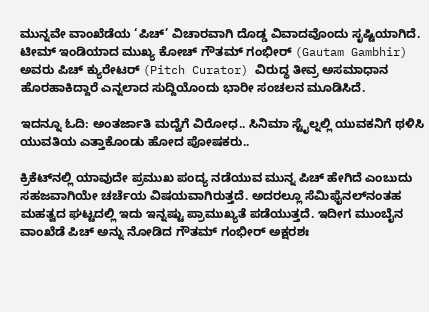ಮುನ್ನವೇ ವಾಂಖೆಡೆಯ ‘ಪಿಚ್’ ವಿಚಾರವಾಗಿ ದೊಡ್ಡ ವಿವಾದವೊಂದು ಸೃಷ್ಟಿಯಾಗಿದೆ. ಟೀಮ್ ಇಂಡಿಯಾದ ಮುಖ್ಯ ಕೋಚ್ ಗೌತಮ್ ಗಂಭೀರ್ (Gautam Gambhir) ಅವರು ಪಿಚ್ ಕ್ಯುರೇಟರ್ (Pitch Curator) ವಿರುದ್ಧ ತೀವ್ರ ಅಸಮಾಧಾನ ಹೊರಹಾಕಿದ್ದಾರೆ ಎನ್ನಲಾದ ಸುದ್ದಿಯೊಂದು ಭಾರೀ ಸಂಚಲನ ಮೂಡಿಸಿದೆ.

ಇದನ್ನೂ ಓದಿ: ಅಂತರ್ಜಾತಿ ಮದ್ವೆಗೆ ವಿರೋಧ.. ಸಿನಿಮಾ ಸ್ಟೈಲ್ನಲ್ಲಿ ಯುವಕನಿಗೆ ಥಳಿಸಿ ಯುವತಿಯ ಎತ್ತಾಕೊಂಡು ಹೋದ ಪೋಷಕರು..

ಕ್ರಿಕೆಟ್‌ನಲ್ಲಿ ಯಾವುದೇ ಪ್ರಮುಖ ಪಂದ್ಯ ನಡೆಯುವ ಮುನ್ನ ಪಿಚ್‌ ಹೇಗಿದೆ ಎಂಬುದು ಸಹಜವಾಗಿಯೇ ಚರ್ಚೆಯ ವಿಷಯವಾಗಿರುತ್ತದೆ. ಅದರಲ್ಲೂ ಸೆಮಿಫೈನಲ್‌ನಂತಹ ಮಹತ್ವದ ಘಟ್ಟದಲ್ಲಿ ಇದು ಇನ್ನಷ್ಟು ಪ್ರಾಮುಖ್ಯತೆ ಪಡೆಯುತ್ತದೆ. ಇದೀಗ ಮುಂಬೈನ ವಾಂಖೆಡೆ ಪಿಚ್‌ ಅನ್ನು ನೋಡಿದ ಗೌತಮ್ ಗಂಭೀರ್ ಅಕ್ಷರಶಃ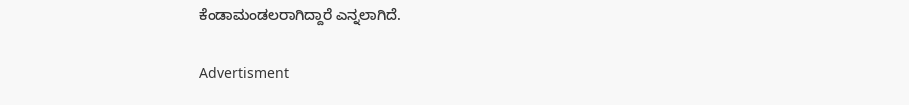ಕೆಂಡಾಮಂಡಲರಾಗಿದ್ದಾರೆ ಎನ್ನಲಾಗಿದೆ.

Advertisment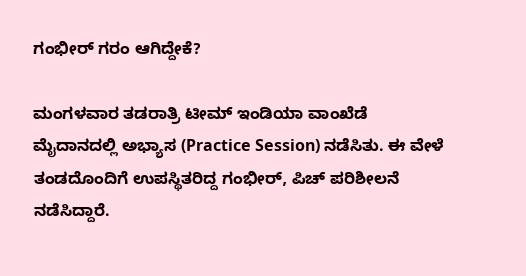ಗಂಭೀರ್ ಗರಂ ಆಗಿದ್ದೇಕೆ?

ಮಂಗಳವಾರ ತಡರಾತ್ರಿ ಟೀಮ್ ಇಂಡಿಯಾ ವಾಂಖೆಡೆ ಮೈದಾನದಲ್ಲಿ ಅಭ್ಯಾಸ (Practice Session) ನಡೆಸಿತು. ಈ ವೇಳೆ ತಂಡದೊಂದಿಗೆ ಉಪಸ್ಥಿತರಿದ್ದ ಗಂಭೀರ್, ಪಿಚ್ ಪರಿಶೀಲನೆ ನಡೆಸಿದ್ದಾರೆ.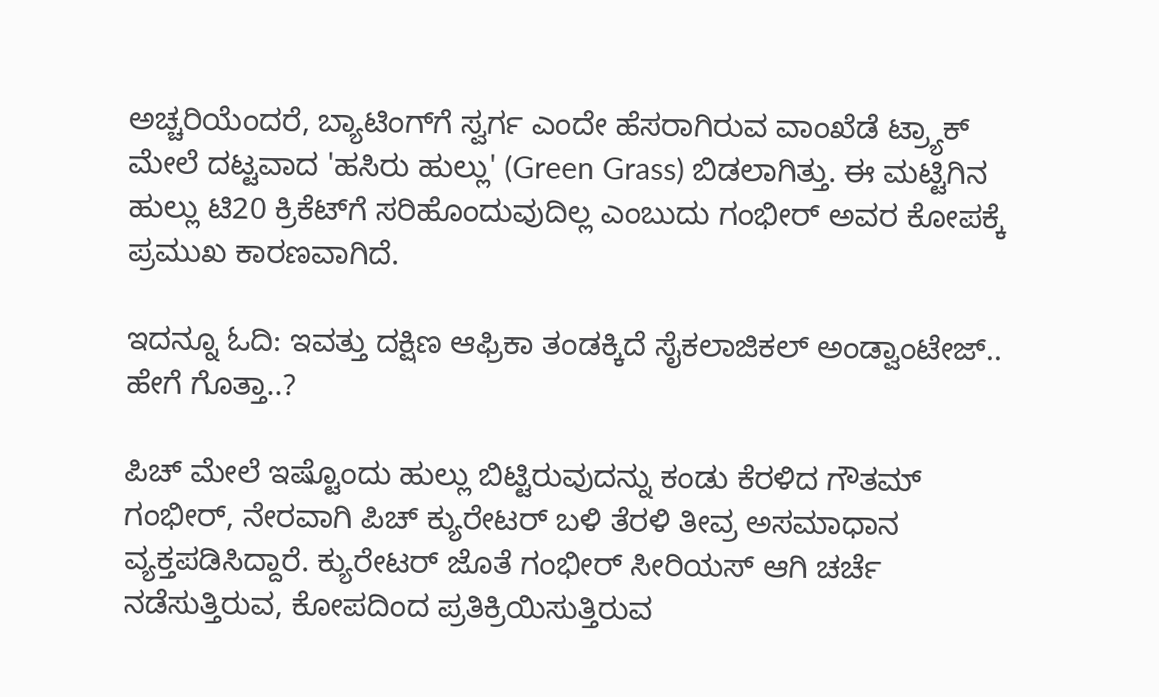ಅಚ್ಚರಿಯೆಂದರೆ, ಬ್ಯಾಟಿಂಗ್‌ಗೆ ಸ್ವರ್ಗ ಎಂದೇ ಹೆಸರಾಗಿರುವ ವಾಂಖೆಡೆ ಟ್ರ್ಯಾಕ್ ಮೇಲೆ ದಟ್ಟವಾದ 'ಹಸಿರು ಹುಲ್ಲು' (Green Grass) ಬಿಡಲಾಗಿತ್ತು. ಈ ಮಟ್ಟಿಗಿನ ಹುಲ್ಲು ಟಿ20 ಕ್ರಿಕೆಟ್‌ಗೆ ಸರಿಹೊಂದುವುದಿಲ್ಲ ಎಂಬುದು ಗಂಭೀರ್ ಅವರ ಕೋಪಕ್ಕೆ ಪ್ರಮುಖ ಕಾರಣವಾಗಿದೆ.

ಇದನ್ನೂ ಓದಿ: ಇವತ್ತು ದಕ್ಷಿಣ ಆಫ್ರಿಕಾ ತಂಡಕ್ಕಿದೆ ಸೈಕಲಾಜಿಕಲ್ ಅಂಡ್ವಾಂಟೇಜ್.. ಹೇಗೆ ಗೊತ್ತಾ..?

ಪಿಚ್ ಮೇಲೆ ಇಷ್ಟೊಂದು ಹುಲ್ಲು ಬಿಟ್ಟಿರುವುದನ್ನು ಕಂಡು ಕೆರಳಿದ ಗೌತಮ್ ಗಂಭೀರ್, ನೇರವಾಗಿ ಪಿಚ್ ಕ್ಯುರೇಟರ್ ಬಳಿ ತೆರಳಿ ತೀವ್ರ ಅಸಮಾಧಾನ ವ್ಯಕ್ತಪಡಿಸಿದ್ದಾರೆ. ಕ್ಯುರೇಟರ್ ಜೊತೆ ಗಂಭೀರ್ ಸೀರಿಯಸ್ ಆಗಿ ಚರ್ಚೆ ನಡೆಸುತ್ತಿರುವ, ಕೋಪದಿಂದ ಪ್ರತಿಕ್ರಿಯಿಸುತ್ತಿರುವ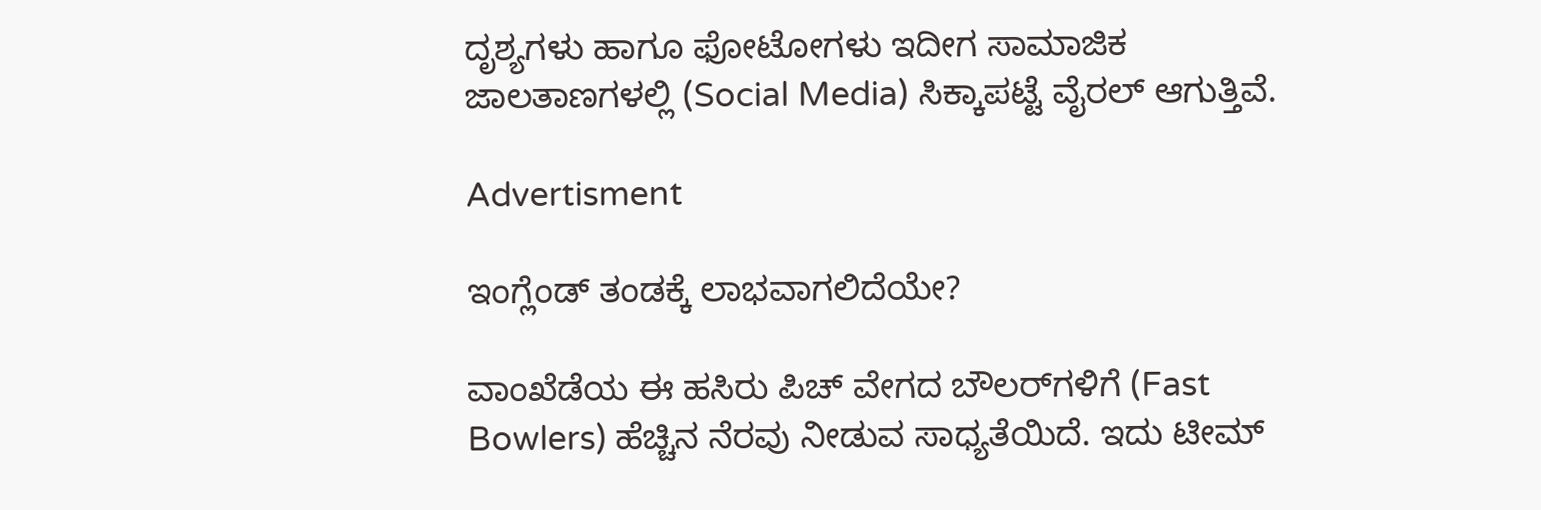ದೃಶ್ಯಗಳು ಹಾಗೂ ಫೋಟೋಗಳು ಇದೀಗ ಸಾಮಾಜಿಕ ಜಾಲತಾಣಗಳಲ್ಲಿ (Social Media) ಸಿಕ್ಕಾಪಟ್ಟೆ ವೈರಲ್ ಆಗುತ್ತಿವೆ.

Advertisment

ಇಂಗ್ಲೆಂಡ್ ತಂಡಕ್ಕೆ ಲಾಭವಾಗಲಿದೆಯೇ?

ವಾಂಖೆಡೆಯ ಈ ಹಸಿರು ಪಿಚ್ ವೇಗದ ಬೌಲರ್‌ಗಳಿಗೆ (Fast Bowlers) ಹೆಚ್ಚಿನ ನೆರವು ನೀಡುವ ಸಾಧ್ಯತೆಯಿದೆ. ಇದು ಟೀಮ್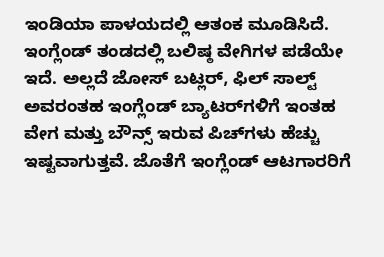ಇಂಡಿಯಾ ಪಾಳಯದಲ್ಲಿ ಆತಂಕ ಮೂಡಿಸಿದೆ. ಇಂಗ್ಲೆಂಡ್ ತಂಡದಲ್ಲಿ ಬಲಿಷ್ಠ ವೇಗಿಗಳ ಪಡೆಯೇ ಇದೆ. ಅಲ್ಲದೆ ಜೋಸ್ ಬಟ್ಲರ್, ಫಿಲ್ ಸಾಲ್ಟ್ ಅವರಂತಹ ಇಂಗ್ಲೆಂಡ್ ಬ್ಯಾಟರ್‌ಗಳಿಗೆ ಇಂತಹ ವೇಗ ಮತ್ತು ಬೌನ್ಸ್ ಇರುವ ಪಿಚ್‌ಗಳು ಹೆಚ್ಚು ಇಷ್ಟವಾಗುತ್ತವೆ. ಜೊತೆಗೆ ಇಂಗ್ಲೆಂಡ್ ಆಟಗಾರರಿಗೆ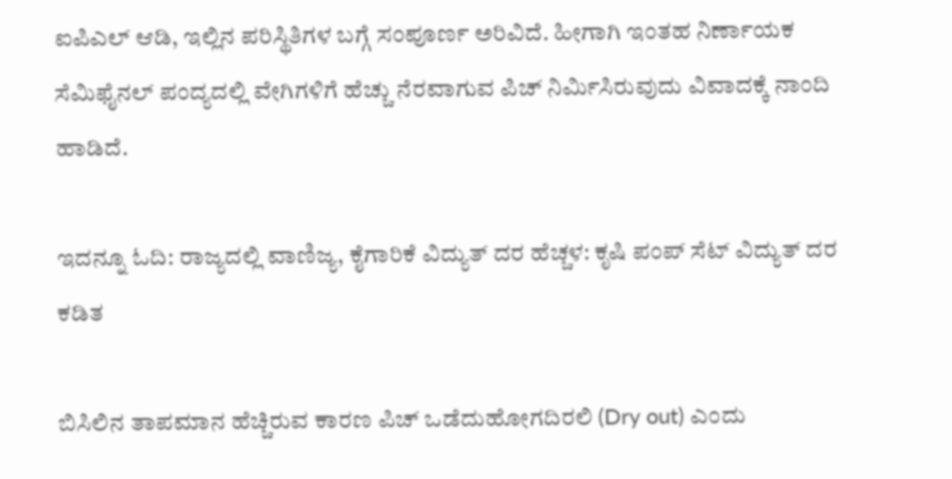ಐಪಿಎಲ್ ಆಡಿ, ಇಲ್ಲಿನ ಪರಿಸ್ಥಿತಿಗಳ ಬಗ್ಗೆ ಸಂಪೂರ್ಣ ಅರಿವಿದೆ. ಹೀಗಾಗಿ ಇಂತಹ ನಿರ್ಣಾಯಕ ಸೆಮಿಫೈನಲ್ ಪಂದ್ಯದಲ್ಲಿ ವೇಗಿಗಳಿಗೆ ಹೆಚ್ಚು ನೆರವಾಗುವ ಪಿಚ್ ನಿರ್ಮಿಸಿರುವುದು ವಿವಾದಕ್ಕೆ ನಾಂದಿ ಹಾಡಿದೆ.

ಇದನ್ನೂ ಓದಿ: ರಾಜ್ಯದಲ್ಲಿ ವಾಣಿಜ್ಯ, ಕೈಗಾರಿಕೆ ವಿದ್ಯುತ್ ದರ ಹೆಚ್ಚಳ: ಕೃಷಿ ಪಂಪ್ ಸೆಟ್ ವಿದ್ಯುತ್ ದರ ಕಡಿತ

ಬಿಸಿಲಿನ ತಾಪಮಾನ ಹೆಚ್ಚಿರುವ ಕಾರಣ ಪಿಚ್ ಒಡೆದುಹೋಗದಿರಲಿ (Dry out) ಎಂದು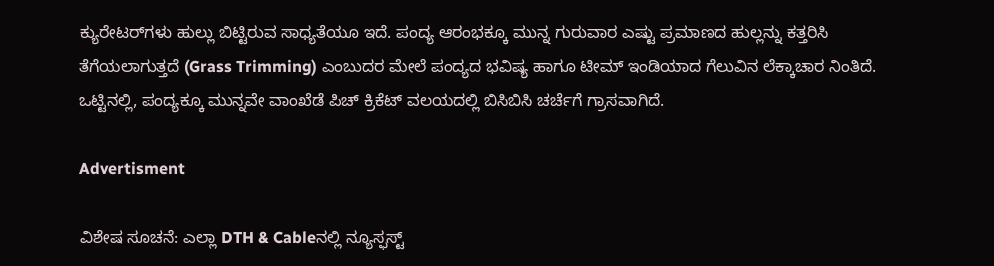ಕ್ಯುರೇಟರ್‌ಗಳು ಹುಲ್ಲು ಬಿಟ್ಟಿರುವ ಸಾಧ್ಯತೆಯೂ ಇದೆ. ಪಂದ್ಯ ಆರಂಭಕ್ಕೂ ಮುನ್ನ ಗುರುವಾರ ಎಷ್ಟು ಪ್ರಮಾಣದ ಹುಲ್ಲನ್ನು ಕತ್ತರಿಸಿ ತೆಗೆಯಲಾಗುತ್ತದೆ (Grass Trimming) ಎಂಬುದರ ಮೇಲೆ ಪಂದ್ಯದ ಭವಿಷ್ಯ ಹಾಗೂ ಟೀಮ್ ಇಂಡಿಯಾದ ಗೆಲುವಿನ ಲೆಕ್ಕಾಚಾರ ನಿಂತಿದೆ. ಒಟ್ಟಿನಲ್ಲಿ, ಪಂದ್ಯಕ್ಕೂ ಮುನ್ನವೇ ವಾಂಖೆಡೆ ಪಿಚ್ ಕ್ರಿಕೆಟ್ ವಲಯದಲ್ಲಿ ಬಿಸಿಬಿಸಿ ಚರ್ಚೆಗೆ ಗ್ರಾಸವಾಗಿದೆ.

Advertisment

ವಿಶೇಷ ಸೂಚನೆ: ಎಲ್ಲಾ DTH & Cableನಲ್ಲಿ ನ್ಯೂಸ್ಫಸ್ಟ್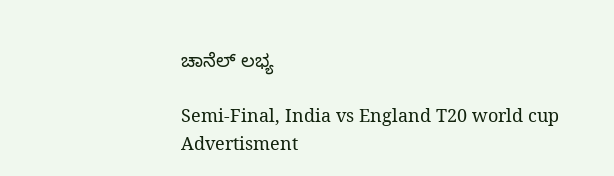ಚಾನೆಲ್ ಲಭ್ಯ

Semi-Final, India vs England T20 world cup
Advertisment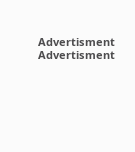Advertisment
Advertisment